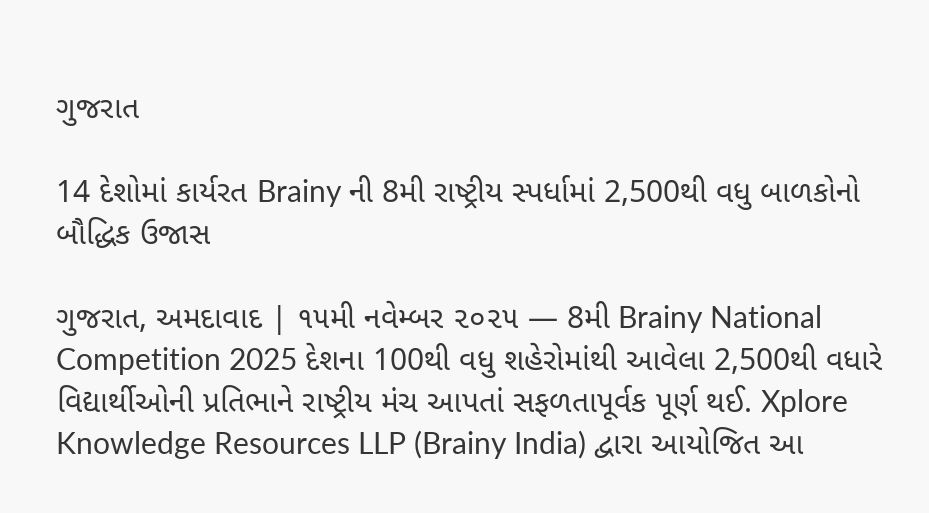ગુજરાત

14 દેશોમાં કાર્યરત Brainy ની 8મી રાષ્ટ્રીય સ્પર્ધામાં 2,500થી વધુ બાળકોનો બૌદ્ધિક ઉજાસ

ગુજરાત, અમદાવાદ | ૧૫મી નવેમ્બર ૨૦૨૫ — 8મી Brainy National Competition 2025 દેશના 100થી વધુ શહેરોમાંથી આવેલા 2,500થી વધારે વિદ્યાર્થીઓની પ્રતિભાને રાષ્ટ્રીય મંચ આપતાં સફળતાપૂર્વક પૂર્ણ થઈ. Xplore Knowledge Resources LLP (Brainy India) દ્વારા આયોજિત આ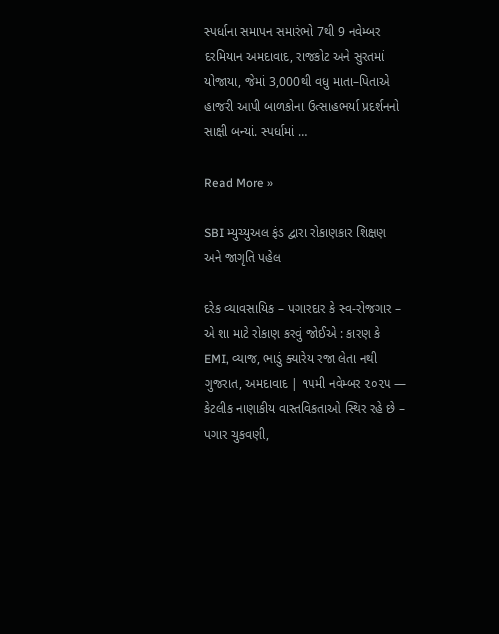સ્પર્ધાના સમાપન સમારંભો 7થી 9 નવેમ્બર દરમિયાન અમદાવાદ, રાજકોટ અને સુરતમાં યોજાયા, જેમાં 3,000થી વધુ માતા–પિતાએ હાજરી આપી બાળકોના ઉત્સાહભર્યા પ્રદર્શનનો સાક્ષી બન્યાં. સ્પર્ધામાં …

Read More »

SBI મ્યુચ્યુઅલ ફંડ દ્વારા રોકાણકાર શિક્ષણ અને જાગૃતિ પહેલ

દરેક વ્યાવસાયિક – પગારદાર કે સ્વ-રોજગાર – એ શા માટે રોકાણ કરવું જોઈએ : કારણ કે EMI, વ્યાજ, ભાડું ક્યારેય રજા લેતા નથી ગુજરાત, અમદાવાદ | ૧૫મી નવેમ્બર ૨૦૨૫ — કેટલીક નાણાકીય વાસ્તવિકતાઓ સ્થિર રહે છે – પગાર ચુકવણી,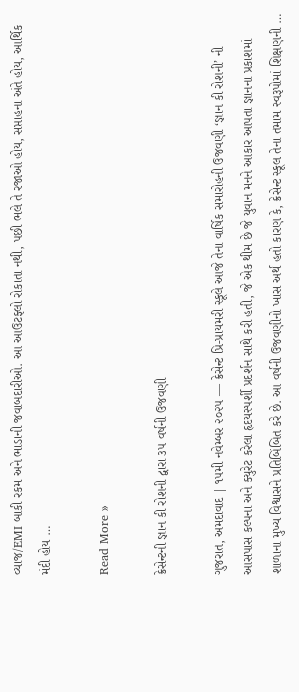વ્યાજ/EMI બાકી રકમ અને ભાડાની જવાબદારીઓ. આ આઉટફ્લો રોકાતા નથી, પછી ભલે તે રજાઓ હોય, સપ્તાહના અંતે હોય, આર્થિક મંદી હોય …

Read More »

ક્રેસેન્ટની જ્ઞાન કી રોશની દ્વારા ૩૫ વર્ષની ઉજવણી

ગુજરાત, અમદાવાદ | ૧૫મી નવેમ્બર ૨૦૨૫ — ક્રેસેન્ટ પ્રિ-પ્રાયમરી સ્કૂલે આજે તેના વાર્ષિક સમારોહની ઉજવણી ‘જ્ઞાન કી રોશની’ ની આસપાસ કલ્પના અને ક્યુરેટ કરેલા હૃદયસ્પર્શી પ્રદર્શન સાથે કરી હતી, જે એક થીમ છે જે યુવાન મનને આકાર આપતા જ્ઞાનના પ્રકાશમાં શાળાના મુખ્ય વિશ્વાસને પ્રતિબિંબિત કરે છે. આ વર્ષની ઉજવણીનો ખાસ અર્થ હતો કારણ કે, ક્રેસેન્ટ સ્કૂલ તેના તમામ સ્વરૂપોમાં શિક્ષણની …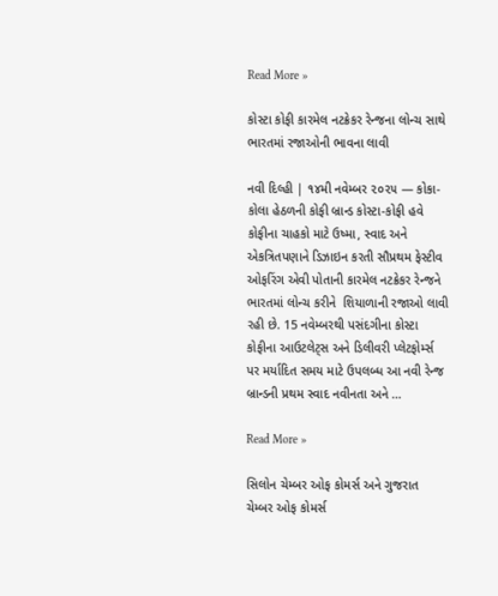Read More »

કોસ્ટા કોફી કારમેલ નટક્રેકર રેન્જના લોન્ચ સાથે ભારતમાં રજાઓની ભાવના લાવી

નવી દિલ્હી | ૧૪મી નવેમ્બર ૨૦૨૫ — કોકા-કોલા હેઠળની કોફી બ્રાન્ડ કોસ્ટા-કોફી હવે કોફીના ચાહકો માટે ઉષ્મા, સ્વાદ અને એકત્રિતપણાને ડિઝાઇન કરતી સૌપ્રથમ ફેસ્ટીવ ઓફરિંગ એવી પોતાની કારમેલ નટક્રેકર રેન્જને ભારતમાં લોન્ચ કરીને  શિયાળાની રજાઓ લાવી રહી છે. 15 નવેમ્બરથી પસંદગીના કોસ્ટા કોફીના આઉટલેટ્સ અને ડિલીવરી પ્લેટફોર્મ્સ પર મર્યાદિત સમય માટે ઉપલબ્ધ આ નવી રેન્જ બ્રાન્ડની પ્રથમ સ્વાદ નવીનતા અને …

Read More »

સિલોન ચેમ્બર ઓફ કોમર્સ અને ગુજરાત ચેમ્બર ઓફ કોમર્સ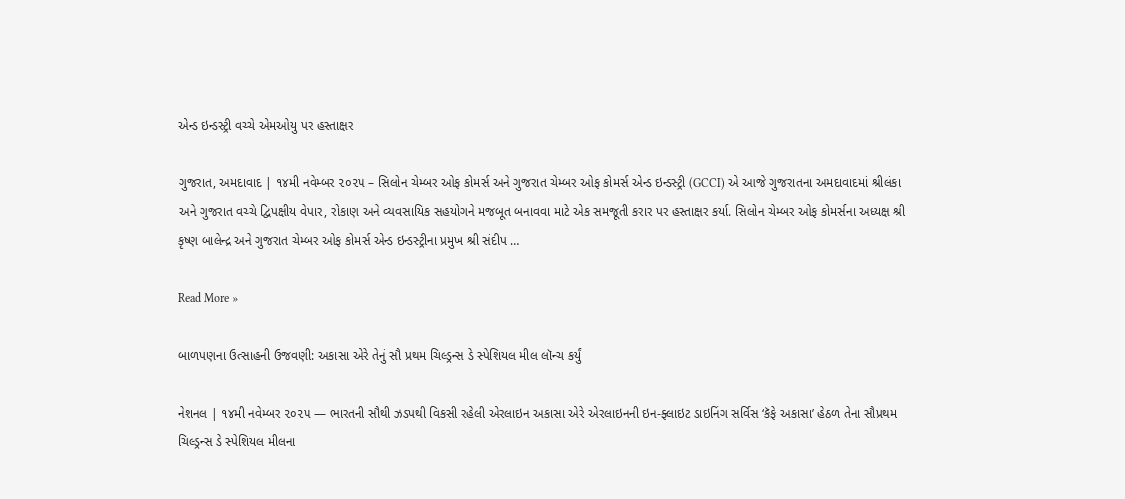એન્ડ ઇન્ડસ્ટ્રી વચ્ચે એમઓયુ પર હસ્તાક્ષર

ગુજરાત, અમદાવાદ | ૧૪મી નવેમ્બર ૨૦૨૫ – સિલોન ચેમ્બર ઓફ કોમર્સ અને ગુજરાત ચેમ્બર ઓફ કોમર્સ એન્ડ ઇન્ડસ્ટ્રી (GCCI) એ આજે ગુજરાતના અમદાવાદમાં શ્રીલંકા અને ગુજરાત વચ્ચે દ્વિપક્ષીય વેપાર, રોકાણ અને વ્યવસાયિક સહયોગને મજબૂત બનાવવા માટે એક સમજૂતી કરાર પર હસ્તાક્ષર કર્યા. સિલોન ચેમ્બર ઓફ કોમર્સના અધ્યક્ષ શ્રી કૃષ્ણ બાલેન્દ્ર અને ગુજરાત ચેમ્બર ઓફ કોમર્સ એન્ડ ઇન્ડસ્ટ્રીના પ્રમુખ શ્રી સંદીપ …

Read More »

બાળપણના ઉત્સાહની ઉજવણી: અકાસા એરે તેનું સૌ પ્રથમ ચિલ્ડ્રન્સ ડે સ્પેશિયલ મીલ લૉન્ચ કર્યું

નેશનલ | ૧૪મી નવેમ્બર ૨૦૨૫ — ભારતની સૌથી ઝડપથી વિકસી રહેલી એરલાઇન અકાસા એરે એરલાઇનની ઇન-ફ્લાઇટ ડાઇનિંગ સર્વિસ ‘કૅફે અકાસા’ હેઠળ તેના સૌપ્રથમ ચિલ્ડ્રન્સ ડે સ્પેશિયલ મીલના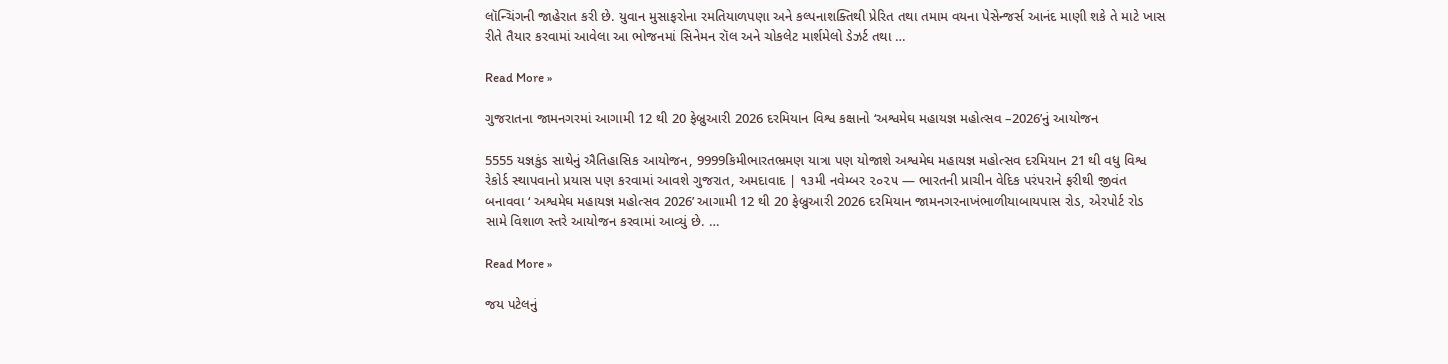લૉન્ચિંગની જાહેરાત કરી છે. યુવાન મુસાફરોના રમતિયાળપણા અને કલ્પનાશક્તિથી પ્રેરિત તથા તમામ વયના પેસેન્જર્સ આનંદ માણી શકે તે માટે ખાસ રીતે તૈયાર કરવામાં આવેલા આ ભોજનમાં સિનેમન રૉલ અને ચોકલેટ માર્શમેલો ડેઝર્ટ તથા …

Read More »

ગુજરાતના જામનગરમાં આગામી 12 થી 20 ફેબ્રુઆરી 2026 દરમિયાન વિશ્વ કક્ષાનો ‘અશ્વમેઘ મહાયજ્ઞ મહોત્સવ –2026’નું આયોજન

5555 યજ્ઞકુંડ સાથેનું ઐતિહાસિક આયોજન, 9999કિમીભારતભ્રમણ યાત્રા પણ યોજાશે અશ્વમેઘ મહાયજ્ઞ મહોત્સવ દરમિયાન 21 થી વધુ વિશ્વ રેકોર્ડ સ્થાપવાનો પ્રયાસ પણ કરવામાં આવશે ગુજરાત, અમદાવાદ | ૧૩મી નવેમ્બર ૨૦૨૫ — ભારતની પ્રાચીન વેદિક પરંપરાને ફરીથી જીવંત બનાવવા ‘ અશ્વમેઘ મહાયજ્ઞ મહોત્સવ 2026’ આગામી 12 થી 20 ફેબ્રુઆરી 2026 દરમિયાન જામનગરનાખંભાળીયાબાયપાસ રોડ, એરપોર્ટ રોડ સામે વિશાળ સ્તરે આયોજન કરવામાં આવ્યું છે. …

Read More »

જય પટેલનું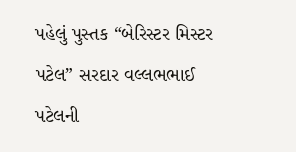પહેલું પુસ્તક “બેરિસ્ટર મિસ્ટર પટેલ” સરદાર વલ્લભભાઈ પટેલની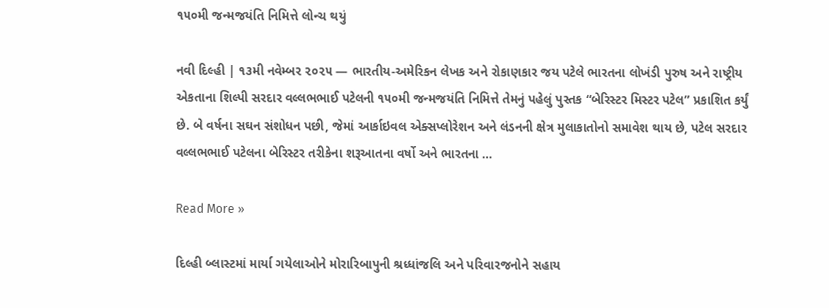૧૫૦મી જન્મજયંતિ નિમિત્તે લોન્ચ થયું

નવી દિલ્હી | ૧૩મી નવેમ્બર ૨૦૨૫ — ભારતીય-અમેરિકન લેખક અને રોકાણકાર જય પટેલે ભારતના લોખંડી પુરુષ અને રાષ્ટ્રીય એકતાના શિલ્પી સરદાર વલ્લભભાઈ પટેલની ૧૫૦મી જન્મજયંતિ નિમિત્તે તેમનું પહેલું પુસ્તક “બેરિસ્ટર મિસ્ટર પટેલ” પ્રકાશિત કર્યું છે. બે વર્ષના સઘન સંશોધન પછી, જેમાં આર્કાઇવલ એક્સપ્લોરેશન અને લંડનની ક્ષેત્ર મુલાકાતોનો સમાવેશ થાય છે, પટેલ સરદાર વલ્લભભાઈ પટેલના બેરિસ્ટર તરીકેના શરૂઆતના વર્ષો અને ભારતના …

Read More »

દિલ્હી બ્લાસ્ટમાં માર્યા ગયેલાઓને મોરારિબાપુની શ્રધ્ધાંજલિ અને પરિવારજનોને સહાય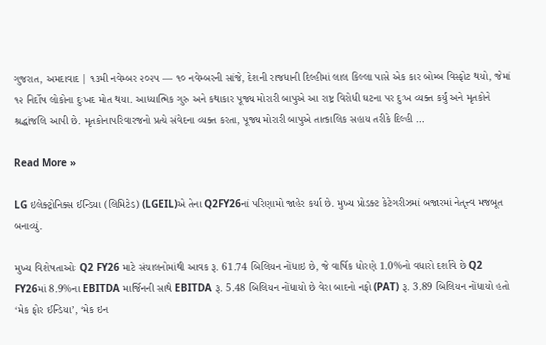ગુજરાત, અમદાવાદ | ૧૩મી નવેમ્બર ૨૦૨૫ — ૧૦ નવેમ્બરની સાંજે, દેશની રાજધાની દિલ્હીમાં લાલ કિલ્લા પાસે એક કાર બોમ્બ વિસ્ફોટ થયો, જેમાં ૧૨ નિર્દોષ લોકોના દુઃખદ મોત થયા. આધ્યાત્મિક ગુરુ અને કથાકાર પૂજ્ય મોરારી બાપુએ આ રાષ્ટ્ર વિરોધી ઘટના પર દુઃખ વ્યક્ત કર્યું અને મૃતકોને શ્રદ્ધાંજલિ આપી છે. મૃતકોનાપરિવારજનો પ્રત્યે સંવેદના વ્યક્ત કરતા, પૂજ્ય મોરારી બાપુએ તાત્કાલિક સહાય તરીકે દિલ્હી …

Read More »

LG ઇલેક્ટ્રોનિક્સ ઈન્ડિયા (લિમિટેડ) (LGEIL)એ તેના Q2FY26નાં પરિણામો જાહેર કર્યા છે. મુખ્ય પ્રોડક્ટ કેટેગરીઝમાં બજારમાં નેતૃત્ત્વ મજબૂત બનાવ્યું.

મુખ્ય વિશેષતાઓઃ Q2 FY26 માટે સંચાલનોમાંથી આવક રૂ. 61.74 બિલિયન નોંધાઇ છે, જે વાર્ષિક ધોરણે 1.0%નો વધારો દર્શાવે છે Q2 FY26માં 8.9%ના EBITDA માર્જિનની સાથે EBITDA રૂ. 5.48 બિલિયન નોંધાયો છે વેરા બાદનો નફો (PAT) રૂ. 3.89 બિલિયન નોંધાયો હતો ‘મેક ફોર ઈન્ડિયા’, ‘મેક ઇન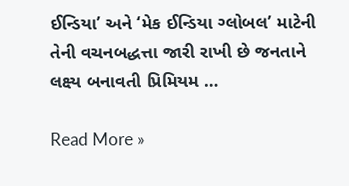ઈન્ડિયા’ અને ‘મેક ઈન્ડિયા ગ્લોબલ’ માટેની તેની વચનબદ્ધત્તા જારી રાખી છે જનતાને લક્ષ્ય બનાવતી પ્રિમિયમ …

Read More »